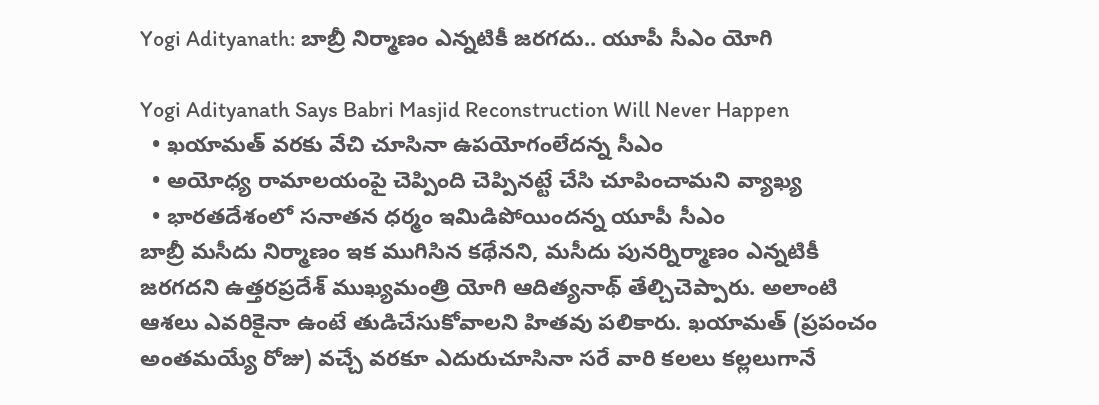Yogi Adityanath: బాబ్రీ నిర్మాణం ఎన్నటికీ జరగదు.. యూపీ సీఎం యోగి

Yogi Adityanath Says Babri Masjid Reconstruction Will Never Happen
  • ఖయామత్ వరకు వేచి చూసినా ఉపయోగంలేదన్న సీఎం
  • అయోధ్య రామాలయంపై చెప్పింది చెప్పినట్టే చేసి చూపించామని వ్యాఖ్య
  • భారతదేశంలో సనాతన ధర్మం ఇమిడిపోయిందన్న యూపీ సీఎం
బాబ్రీ మసీదు నిర్మాణం ఇక ముగిసిన కథేనని, మసీదు పునర్నిర్మాణం ఎన్నటికీ జరగదని ఉత్తరప్రదేశ్ ముఖ్యమంత్రి యోగి ఆదిత్యనాథ్ తేల్చిచెప్పారు. అలాంటి ఆశలు ఎవరికైనా ఉంటే తుడిచేసుకోవాలని హితవు పలికారు. ఖయామత్ (ప్రపంచం అంతమయ్యే రోజు) వచ్చే వరకూ ఎదురుచూసినా సరే వారి కలలు కల్లలుగానే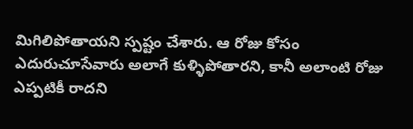మిగిలిపోతాయని స్పష్టం చేశారు. ఆ రోజు కోసం ఎదురుచూసేవారు అలాగే కుళ్ళిపోతారని, కానీ అలాంటి రోజు ఎప్పటికీ రాదని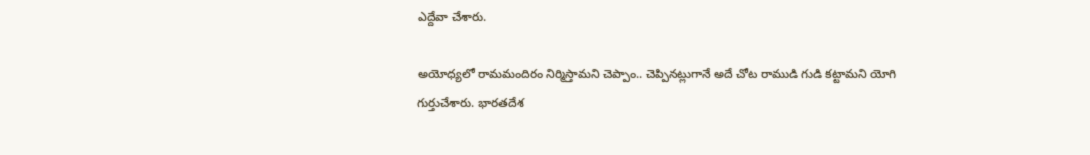ఎద్దేవా చేశారు.

అయోధ్యలో రామమందిరం నిర్మిస్తామని చెప్పాం.. చెప్పినట్లుగానే అదే చోట రాముడి గుడి కట్టామని యోగి గుర్తుచేశారు. భారతదేశ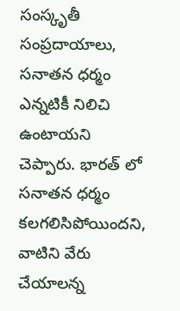సంస్కృతీ సంప్రదాయాలు, సనాతన ధర్మం ఎన్నటికీ నిలిచి ఉంటాయని చెప్పారు. భారత్ లో సనాతన ధర్మం కలగలిసిపోయిందని, వాటిని వేరు చేయాలన్న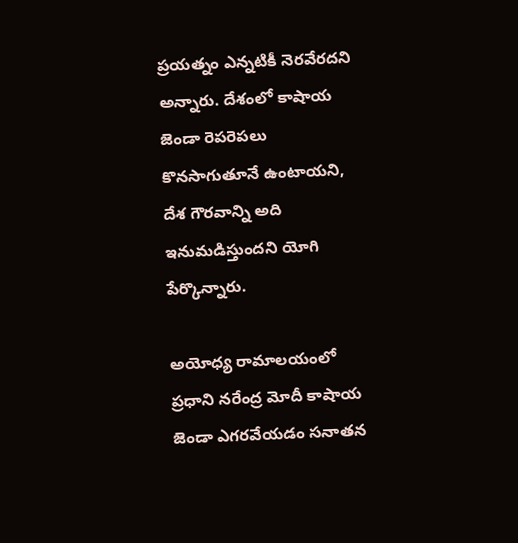ప్రయత్నం ఎన్నటికీ నెరవేరదని అన్నారు. దేశంలో కాషాయ జెండా రెపరెపలు కొనసాగుతూనే ఉంటాయని, దేశ గౌరవాన్ని అది ఇనుమడిస్తుందని యోగి పేర్కొన్నారు.

అయోధ్య రామాలయంలో ప్రధాని నరేంద్ర మోదీ కాషాయ జెండా ఎగరవేయడం సనాతన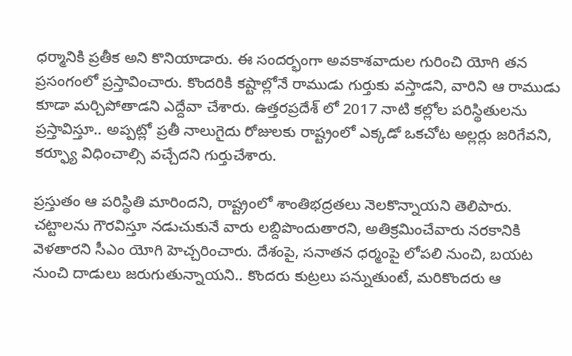ధర్మానికి ప్రతీక అని కొనియాడారు. ఈ సందర్భంగా అవకాశవాదుల గురించి యోగి తన ప్రసంగంలో ప్రస్తావించారు. కొందరికి కష్టాల్లోనే రాముడు గుర్తుకు వస్తాడని, వారిని ఆ రాముడు కూడా మర్చిపోతాడని ఎద్దేవా చేశారు. ఉత్తరప్రదేశ్ లో 2017 నాటి కల్లోల పరిస్థితులను ప్రస్తావిస్తూ.. అప్పట్లో ప్రతీ నాలుగైదు రోజులకు రాష్ట్రంలో ఎక్కడో ఒకచోట అల్లర్లు జరిగేవని, కర్ఫ్యూ విధించాల్సి వచ్చేదని గుర్తుచేశారు.

ప్రస్తుతం ఆ పరిస్థితి మారిందని, రాష్ట్రంలో శాంతిభద్రతలు నెలకొన్నాయని తెలిపారు. చట్టాలను గౌరవిస్తూ నడుచుకునే వారు లబ్దిపొందుతారని, అతిక్రమించేవారు నరకానికి వెళతారని సీఎం యోగి హెచ్చరించారు. దేశంపై, సనాతన ధర్మంపై లోపలి నుంచి, బయట నుంచి దాడులు జరుగుతున్నాయని.. కొందరు కుట్రలు పన్నుతుంటే, మరికొందరు ఆ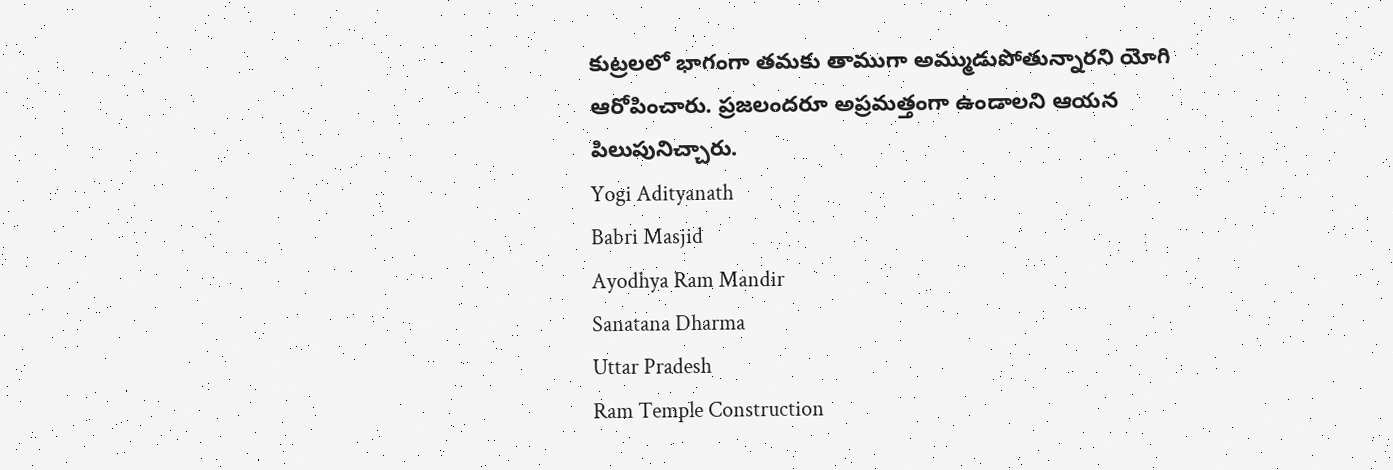కుట్రలలో భాగంగా తమకు తాముగా అమ్ముడుపోతున్నారని యోగి ఆరోపించారు. ప్రజలందరూ అప్రమత్తంగా ఉండాలని ఆయన పిలుపునిచ్చారు.
Yogi Adityanath
Babri Masjid
Ayodhya Ram Mandir
Sanatana Dharma
Uttar Pradesh
Ram Temple Construction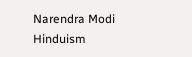Narendra Modi
Hinduism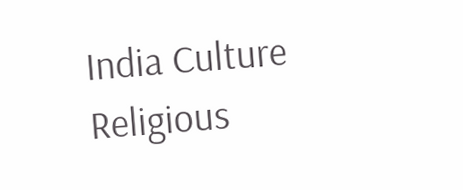India Culture
Religious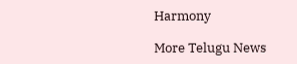Harmony

More Telugu News